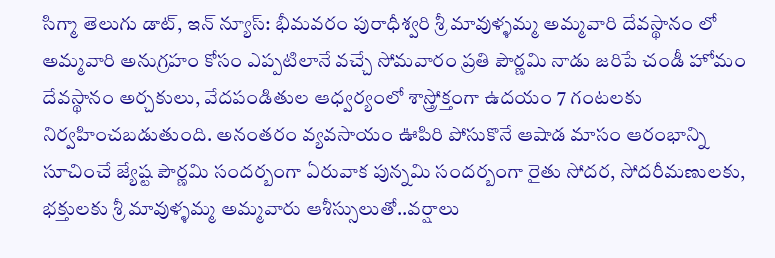సిగ్మా తెలుగు డాట్, ఇన్ న్యూస్: భీమవరం పురాధీశ్వరి శ్రీ మావుళ్ళమ్మ అమ్మవారి దేవస్థానం లో అమ్మవారి అనుగ్రహం కోసం ఎప్పటిలానే వచ్చే సోమవారం ప్రతి పౌర్ణమి నాడు జరిపే చండీ హోమం దేవస్థానం అర్చకులు, వేదపండితుల ఆధ్వర్యంలో శాస్త్రోక్తంగా ఉదయం 7 గంటలకు నిర్వహించబడుతుంది. అనంతరం వ్యవసాయం ఊపిరి పోసుకొనే ఆషాడ మాసం ఆరంభాన్ని సూచించే జ్యేష్ట పౌర్ణమి సందర్బంగా ఏరువాక పున్నమి సందర్బంగా రైతు సోదర, సోదరీమణులకు, భక్తులకు శ్రీ మావుళ్ళమ్మ అమ్మవారు ఆశీస్సులుతో..వర్షాలు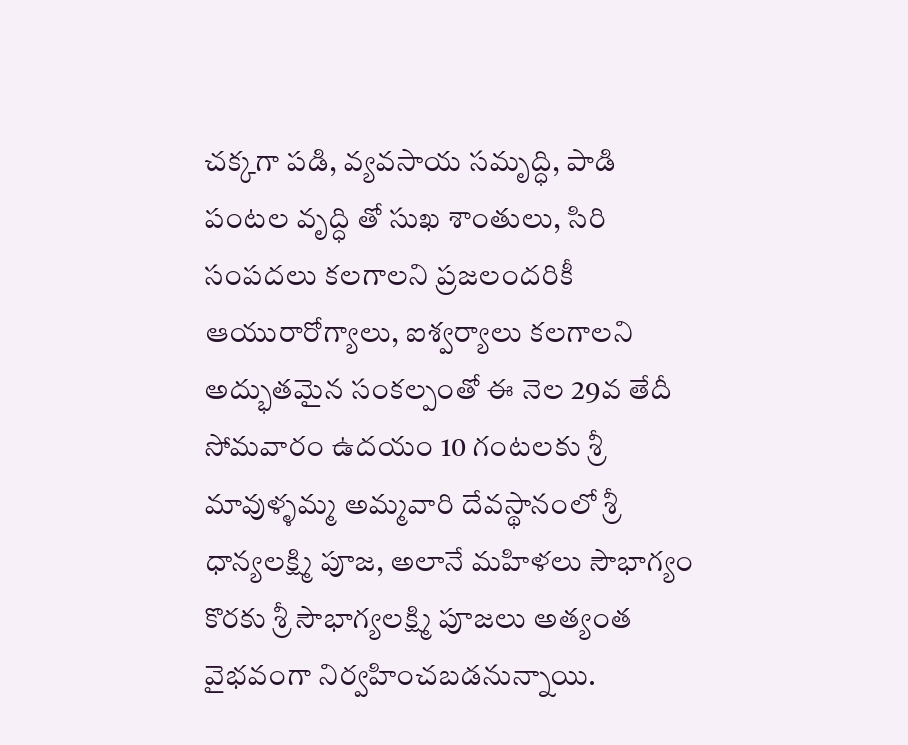చక్కగా పడి, వ్యవసాయ సమృద్ధి, పాడి పంటల వృద్ధి తో సుఖ శాంతులు, సిరి సంపదలు కలగాలని ప్రజలందరికీ ఆయురారోగ్యాలు, ఐశ్వర్యాలు కలగాలని అద్భుతమైన సంకల్పంతో ఈ నెల 29వ తేదీ సోమవారం ఉదయం 10 గంటలకు శ్రీ మావుళ్ళమ్మ అమ్మవారి దేవస్థానంలో శ్రీ ధాన్యలక్ష్మి పూజ, అలానే మహిళలు సౌభాగ్యం కొరకు శ్రీ సౌభాగ్యలక్ష్మి పూజలు అత్యంత వైభవంగా నిర్వహించబడనున్నాయి.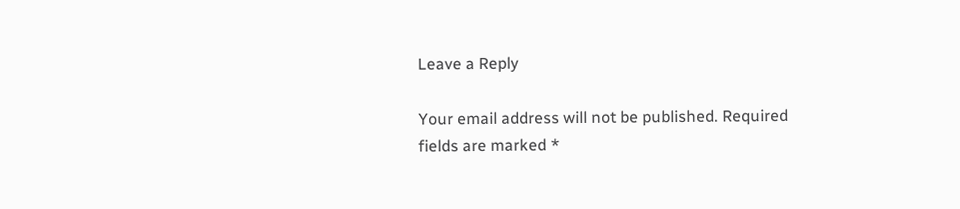Leave a Reply

Your email address will not be published. Required fields are marked *